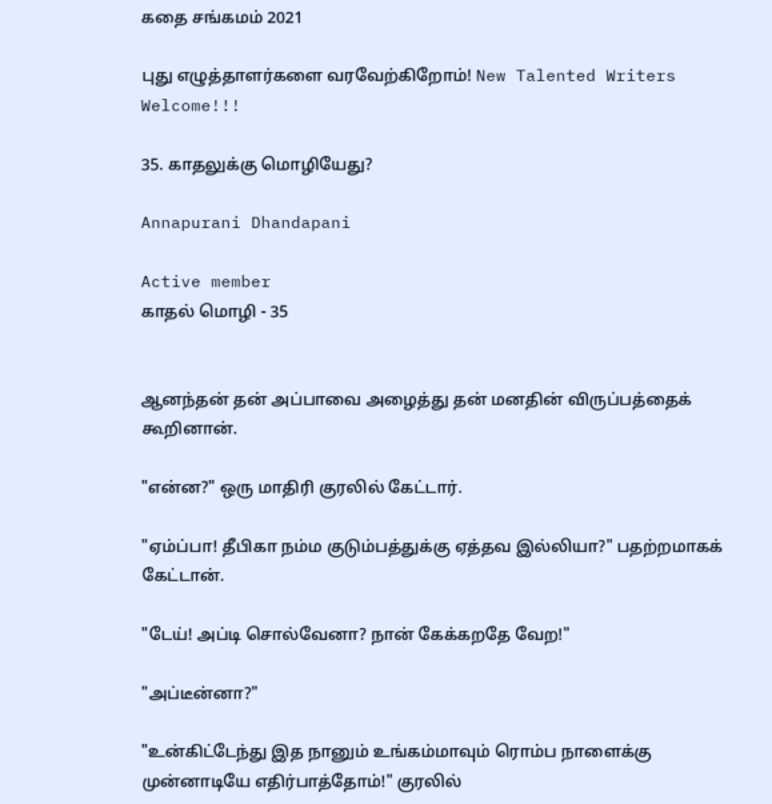கதை சங்கமம் 2021

புது எழுத்தாளர்களை வரவேற்கிறோம்! New Talented Writers Welcome!!!

35. காதலுக்கு மொழியேது?

Annapurani Dhandapani

Active member
காதல் மொழி - 35


ஆனந்தன் தன் அப்பாவை அழைத்து தன் மனதின் விருப்பத்தைக் கூறினான்.

"என்ன?" ஒரு மாதிரி குரலில் கேட்டார்.

"ஏம்ப்பா! தீபிகா நம்ம குடும்பத்துக்கு ஏத்தவ இல்லியா?" பதற்றமாகக் கேட்டான்.

"டேய்! அப்டி சொல்வேனா? நான் கேக்கறதே வேற!"

"அப்டீன்னா?"

"உன்கிட்டேந்து இத நானும் உங்கம்மாவும் ரொம்ப நாளைக்கு முன்னாடியே எதிர்பாத்தோம்!" குரலில்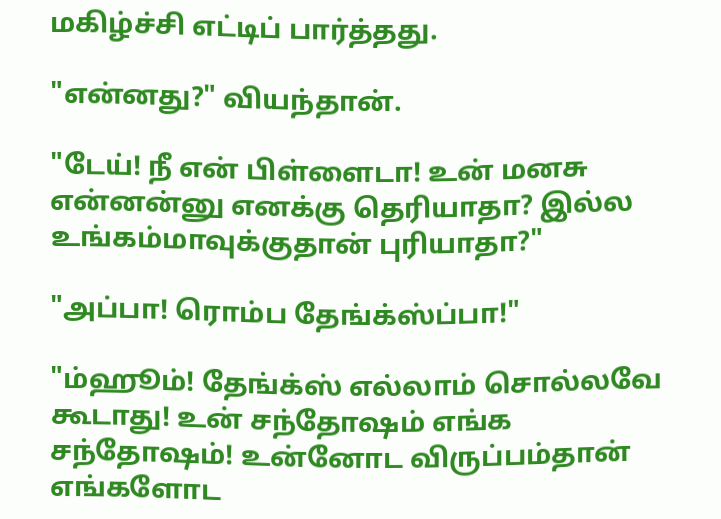மகிழ்ச்சி எட்டிப் பார்த்தது.

"என்னது?" வியந்தான்.

"டேய்! நீ என் பிள்ளைடா! உன் மனசு என்னன்னு எனக்கு தெரியாதா? இல்ல உங்கம்மாவுக்குதான் புரியாதா?"

"அப்பா! ரொம்ப தேங்க்ஸ்ப்பா!"

"ம்ஹூம்! தேங்க்ஸ் எல்லாம் சொல்லவே கூடாது! உன் சந்தோஷம் எங்க சந்தோஷம்! உன்னோட விருப்பம்தான் எங்களோட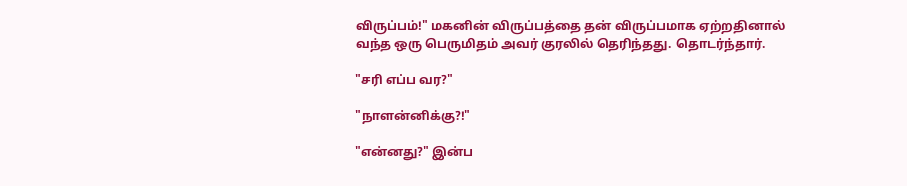விருப்பம்!" மகனின் விருப்பத்தை தன் விருப்பமாக ஏற்றதினால் வந்த ஒரு பெருமிதம் அவர் குரலில் தெரிந்தது. தொடர்ந்தார்.

"சரி எப்ப வர?"

"நாளன்னிக்கு?!"

"என்னது?" இன்ப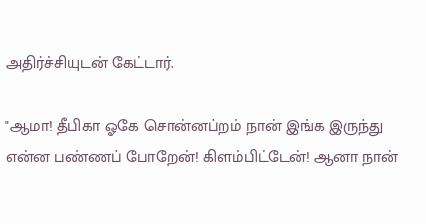அதிர்ச்சியுடன் கேட்டார்.

"ஆமா! தீபிகா ஓகே சொன்னப்றம் நான் இங்க இருந்து என்ன பண்ணப் போறேன்! கிளம்பிட்டேன்! ஆனா நான்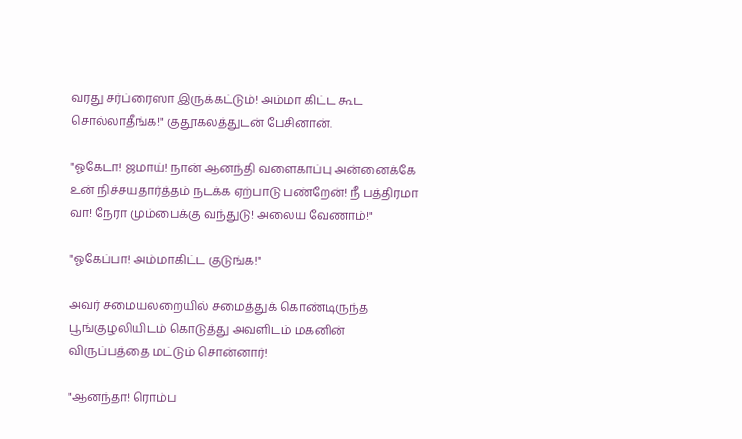வரது சர்ப்ரைஸா இருக்கட்டும்! அம்மா கிட்ட கூட சொல்லாதீங்க!" குதூகலத்துடன் பேசினான்.

"ஓகேடா! ஜமாய்! நான் ஆனந்தி வளைகாப்பு அன்னைக்கே உன் நிச்சயதார்த்தம் நடக்க ஏற்பாடு பண்றேன்! நீ பத்திரமா வா! நேரா மும்பைக்கு வந்துடு! அலைய வேணாம்!"

"ஓகேப்பா! அம்மாகிட்ட குடுங்க!"

அவர் சமையலறையில் சமைத்துக் கொண்டிருந்த பூங்குழலியிடம் கொடுத்து அவளிடம் மகனின் விருப்பத்தை மட்டும் சொன்னார்!

"ஆனந்தா! ரொம்ப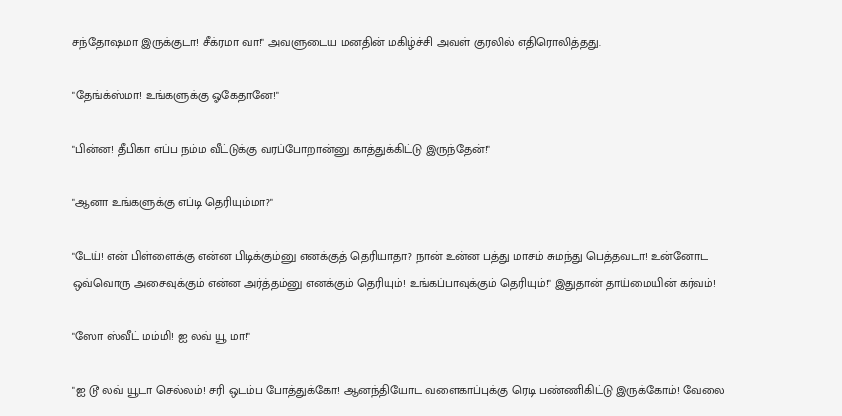சந்தோஷமா இருக்குடா! சீக்ரமா வா!" அவளுடைய மனதின் மகிழ்ச்சி அவள் குரலில் எதிரொலித்தது.

"தேங்க்ஸ்மா! உங்களுக்கு ஓகேதானே!"

"பின்ன! தீபிகா எப்ப நம்ம வீட்டுக்கு வரப்போறான்னு காத்துக்கிட்டு இருந்தேன்!"

"ஆனா உங்களுக்கு எப்டி தெரியும்மா?"

"டேய்! என் பிள்ளைக்கு என்ன பிடிக்கும்னு எனக்குத் தெரியாதா? நான் உன்ன பத்து மாசம் சுமந்து பெத்தவடா! உன்னோட ஒவ்வொரு அசைவுக்கும் என்ன அர்த்தம்னு எனக்கும் தெரியும்! உங்கப்பாவுக்கும் தெரியும்!" இதுதான் தாய்மையின் கர்வம்!

"ஸோ ஸ்வீட் மம்மி! ஐ லவ் யூ மா!"

"ஐ டூ லவ் யூடா செல்லம்! சரி ஒடம்ப போத்துக்கோ! ஆனந்தியோட வளைகாப்புக்கு ரெடி பண்ணிகிட்டு இருக்கோம்! வேலை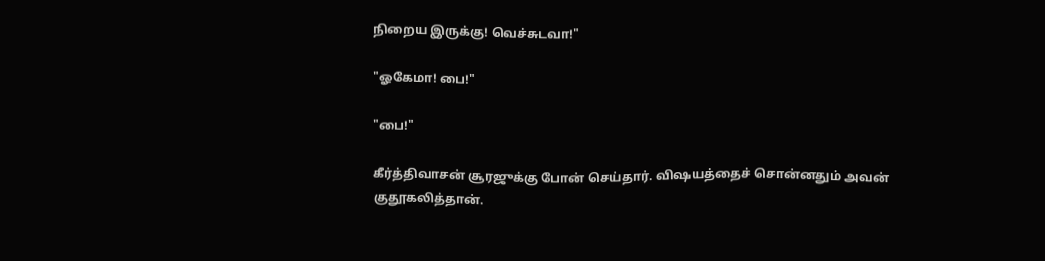நிறைய இருக்கு! வெச்சுடவா!"

"ஓகேமா! பை!"

"பை!"

கீர்த்திவாசன் சூரஜுக்கு போன் செய்தார். விஷயத்தைச் சொன்னதும் அவன் குதூகலித்தான்.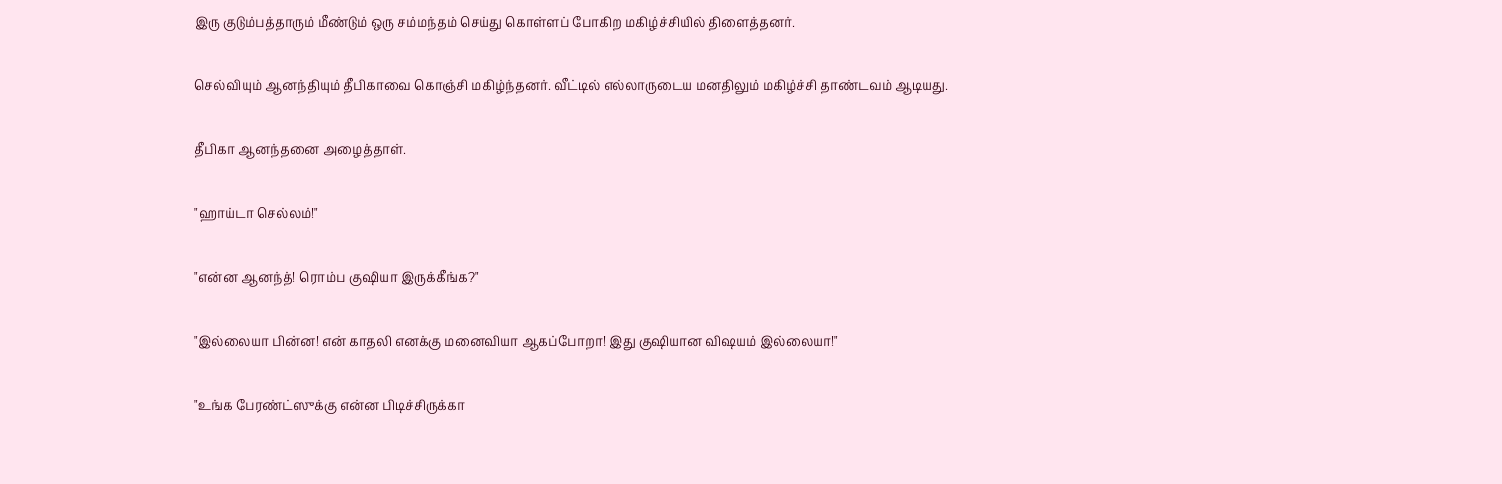இரு குடும்பத்தாரும் மீண்டும் ஒரு சம்மந்தம் செய்து கொள்ளப் போகிற மகிழ்ச்சியில் திளைத்தனர்.

செல்வியும் ஆனந்தியும் தீபிகாவை கொஞ்சி மகிழ்ந்தனர். வீட்டில் எல்லாருடைய மனதிலும் மகிழ்ச்சி தாண்டவம் ஆடியது.

தீபிகா ஆனந்தனை அழைத்தாள்.

"ஹாய்டா செல்லம்!"

"என்ன ஆனந்த்! ரொம்ப குஷியா இருக்கீங்க?"

"இல்லையா பின்ன! என் காதலி எனக்கு மனைவியா ஆகப்போறா! இது குஷியான விஷயம் இல்லையா!"

"உங்க பேரண்ட்ஸுக்கு என்ன பிடிச்சிருக்கா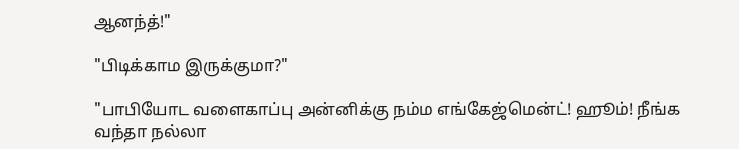ஆனந்த்!"

"பிடிக்காம இருக்குமா?"

"பாபியோட வளைகாப்பு அன்னிக்கு நம்ம எங்கேஜ்மென்ட்! ஹூம்! நீங்க வந்தா நல்லா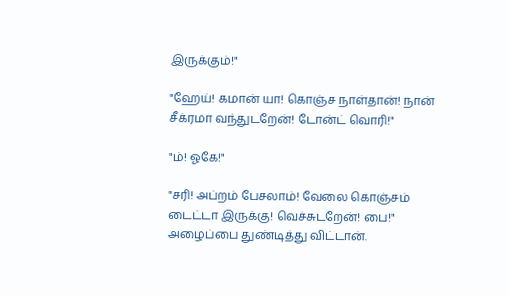இருக்கும்!"

"ஹேய்! கமான் யா! கொஞ்ச நாள்தான்! நான் சீக்ரமா வந்துடறேன்! டோன்ட் வொரி!"

"ம்! ஓகே!"

"சரி! அப்றம் பேசலாம்! வேலை கொஞ்சம் டைட்டா இருக்கு! வெச்சுடறேன்! பை!" அழைப்பை துண்டித்து விட்டான்.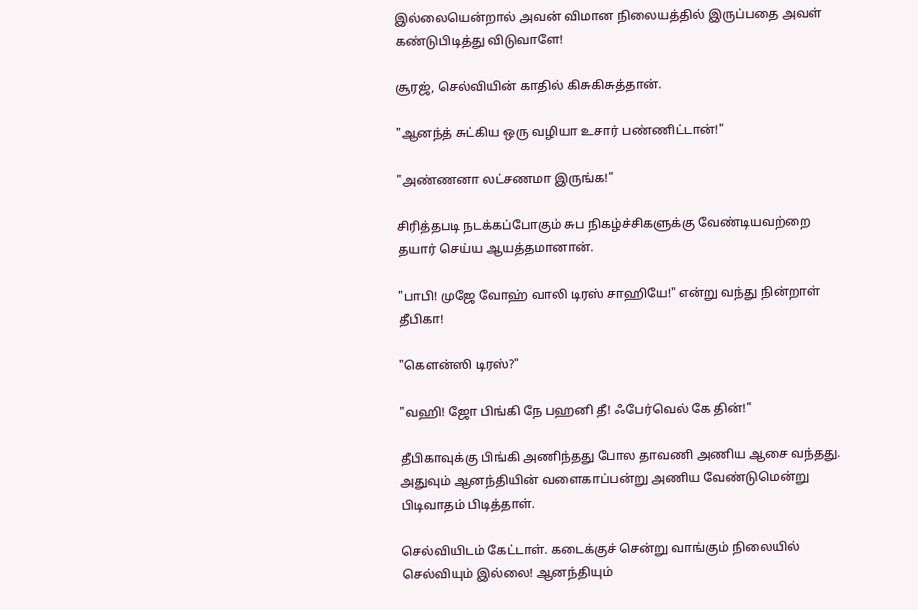இல்லையென்றால் அவன் விமான நிலையத்தில் இருப்பதை அவள் கண்டுபிடித்து விடுவாளே!

சூரஜ், செல்வியின் காதில் கிசுகிசுத்தான்.

"ஆனந்த் சுட்கிய ஒரு வழியா உசார் பண்ணிட்டான்!"

"அண்ணனா லட்சணமா இருங்க!"

சிரித்தபடி நடக்கப்போகும் சுப நிகழ்ச்சிகளுக்கு வேண்டியவற்றை தயார் செய்ய ஆயத்தமானான்.

"பாபி! முஜே வோஹ் வாலி டிரஸ் சாஹியே!" என்று வந்து நின்றாள் தீபிகா!

"கௌன்ஸி டிரஸ்?"

"வஹி! ஜோ பிங்கி நே பஹனி தீ! ஃபேர்வெல் கே தின்!"

தீபிகாவுக்கு பிங்கி அணிந்தது போல தாவணி அணிய ஆசை வந்தது. அதுவும் ஆனந்தியின் வளைகாப்பன்று அணிய வேண்டுமென்று பிடிவாதம் பிடித்தாள்.

செல்வியிடம் கேட்டாள். கடைக்குச் சென்று வாங்கும் நிலையில் செல்வியும் இல்லை! ஆனந்தியும்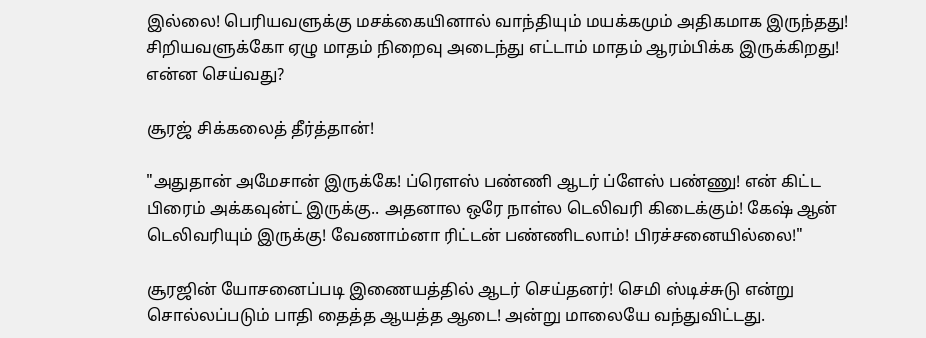இல்லை! பெரியவளுக்கு மசக்கையினால் வாந்தியும் மயக்கமும் அதிகமாக இருந்தது! சிறியவளுக்கோ ஏழு மாதம் நிறைவு அடைந்து எட்டாம் மாதம் ஆரம்பிக்க இருக்கிறது! என்ன செய்வது?

சூரஜ் சிக்கலைத் தீர்த்தான்!

"அதுதான் அமேசான் இருக்கே! ப்ரௌஸ் பண்ணி ஆடர் ப்ளேஸ் பண்ணு! என் கிட்ட பிரைம் அக்கவுன்ட் இருக்கு.. அதனால ஒரே நாள்ல டெலிவரி கிடைக்கும்! கேஷ் ஆன் டெலிவரியும் இருக்கு! வேணாம்னா ரிட்டன் பண்ணிடலாம்! பிரச்சனையில்லை!"

சூரஜின் யோசனைப்படி இணையத்தில் ஆடர் செய்தனர்! செமி ஸ்டிச்சுடு என்று சொல்லப்படும் பாதி தைத்த ஆயத்த ஆடை! அன்று மாலையே வந்துவிட்டது.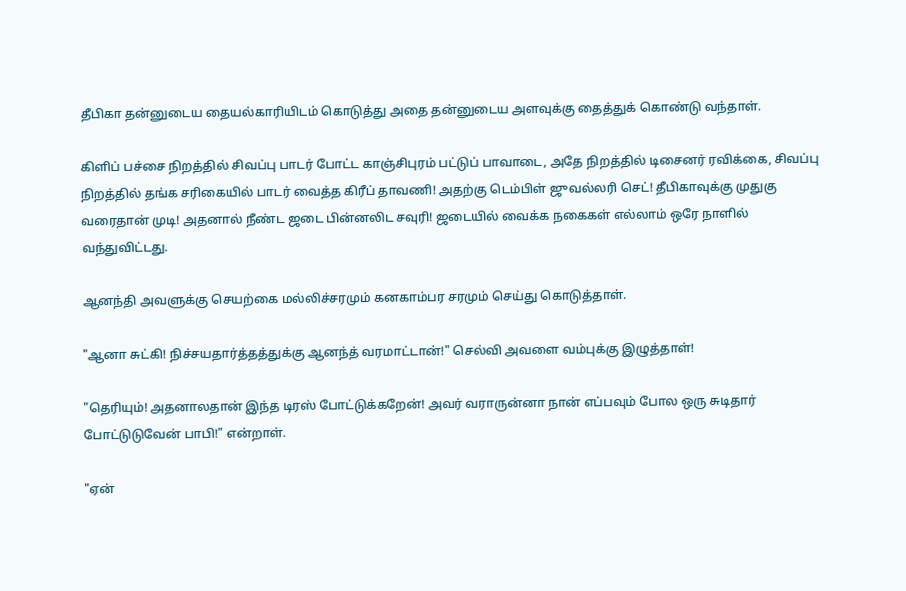தீபிகா தன்னுடைய தையல்காரியிடம் கொடுத்து அதை தன்னுடைய அளவுக்கு தைத்துக் கொண்டு வந்தாள்.

கிளிப் பச்சை நிறத்தில் சிவப்பு பாடர் போட்ட காஞ்சிபுரம் பட்டுப் பாவாடை, அதே நிறத்தில் டிசைனர் ரவிக்கை, சிவப்பு நிறத்தில் தங்க சரிகையில் பாடர் வைத்த கிரீப் தாவணி! அதற்கு டெம்பிள் ஜுவல்லரி செட்! தீபிகாவுக்கு முதுகு வரைதான் முடி! அதனால் நீண்ட ஜடை பின்னலிட சவுரி! ஜடையில் வைக்க நகைகள் எல்லாம் ஒரே நாளில் வந்துவிட்டது.

ஆனந்தி அவளுக்கு செயற்கை மல்லிச்சரமும் கனகாம்பர சரமும் செய்து கொடுத்தாள்.

"ஆனா சுட்கி! நிச்சயதார்த்தத்துக்கு ஆனந்த் வரமாட்டான்!" செல்வி அவளை வம்புக்கு இழுத்தாள்!

"தெரியும்! அதனாலதான் இந்த டிரஸ் போட்டுக்கறேன்! அவர் வராருன்னா நான் எப்பவும் போல ஒரு சுடிதார் போட்டுடுவேன் பாபி!" என்றாள்.

"ஏன்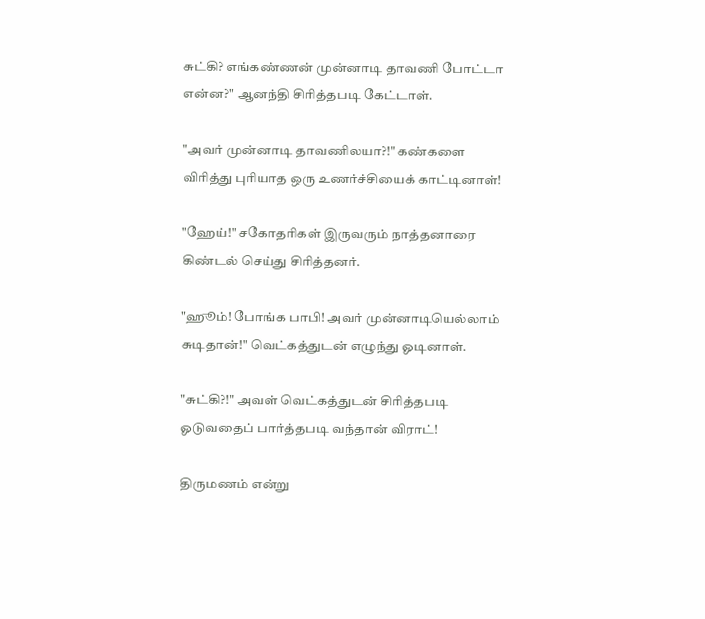சுட்கி? எங்கண்ணன் முன்னாடி தாவணி போட்டா என்ன?" ஆனந்தி சிரித்தபடி கேட்டாள்.

"அவர் முன்னாடி தாவணிலயா?!" கண்களை விரித்து புரியாத ஒரு உணர்ச்சியைக் காட்டினாள்!

"ஹேய்!" சகோதரிகள் இருவரும் நாத்தனாரை கிண்டல் செய்து சிரித்தனர்.

"ஹூம்! போங்க பாபி! அவர் முன்னாடியெல்லாம் சுடிதான்!" வெட்கத்துடன் எழுந்து ஓடினாள்.

"சுட்கி?!" அவள் வெட்கத்துடன் சிரித்தபடி ஓடுவதைப் பார்த்தபடி வந்தான் விராட்!

திருமணம் என்று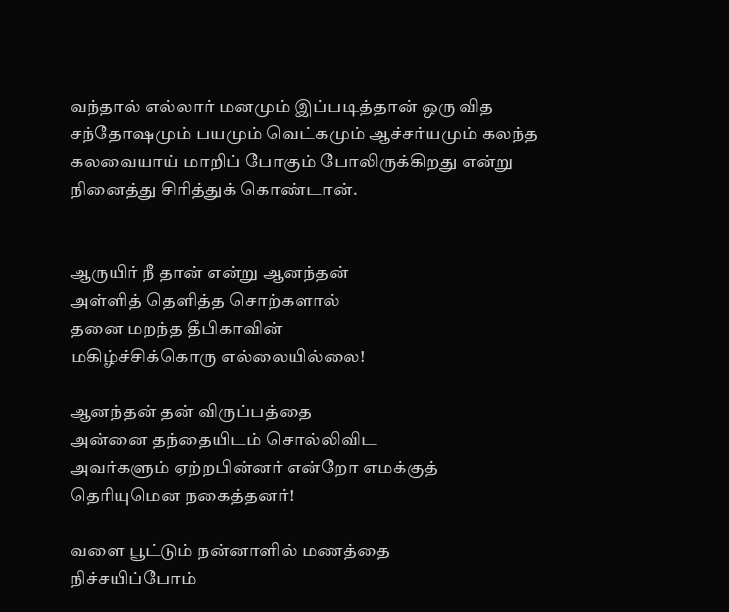வந்தால் எல்லார் மனமும் இப்படித்தான் ஒரு வித சந்தோஷமும் பயமும் வெட்கமும் ஆச்சர்யமும் கலந்த கலவையாய் மாறிப் போகும் போலிருக்கிறது என்று நினைத்து சிரித்துக் கொண்டான்.


ஆருயிர் நீ தான் என்று ஆனந்தன்
அள்ளித் தெளித்த சொற்களால்
தனை மறந்த தீபிகாவின்
மகிழ்ச்சிக்கொரு எல்லையில்லை!

ஆனந்தன் தன் விருப்பத்தை
அன்னை தந்தையிடம் சொல்லிவிட
அவர்களும் ஏற்றபின்னர் என்றோ எமக்குத் தெரியுமென நகைத்தனர்!

வளை பூட்டும் நன்னாளில் மணத்தை
நிச்சயிப்போம்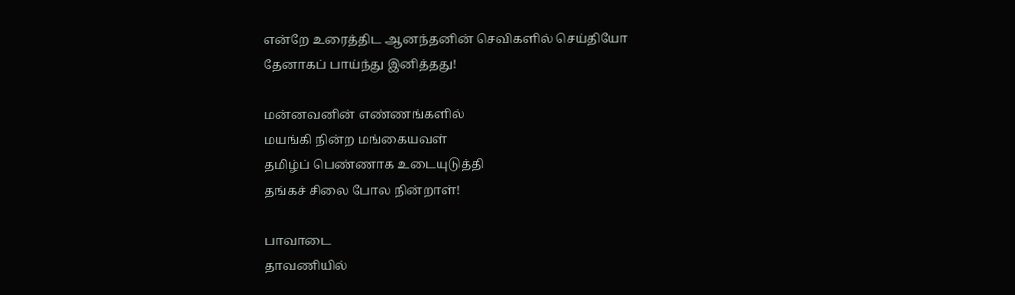என்றே உரைத்திட ஆனந்தனின் செவிகளில் செய்தியோ
தேனாகப் பாய்ந்து இனித்தது!

மன்னவனின் எண்ணங்களில்
மயங்கி நின்ற மங்கையவள்
தமிழ்ப் பெண்ணாக உடையுடுத்தி
தங்கச் சிலை போல நின்றாள்!

பாவாடை
தாவணியில்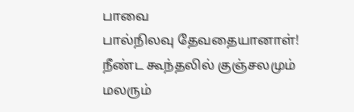பாவை
பால்நிலவு தேவதையானாள்!
நீண்ட கூந்தலில் குஞ்சலமும் மலரும்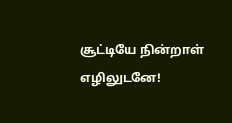சூட்டியே நின்றாள் எழிலுடனே!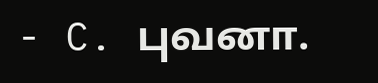- C. புவனா.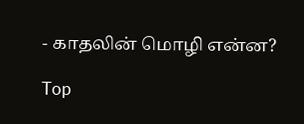- காதலின் மொழி என்ன?

Top